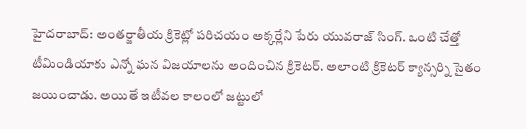హైదరాబాద్: అంతర్జాతీయ క్రికెట్లో పరిచయం అక్కర్లేని పేరు యువరాజ్ సింగ్. ఒంటి చేత్తో టీమిండియాకు ఎన్నో ఘన విజయాలను అందించిన క్రికెటర్. అలాంటి క్రికెటర్ క్యాన్సర్ని సైతం జయించాడు. అయితే ఇటీవల కాలంలో జట్టులో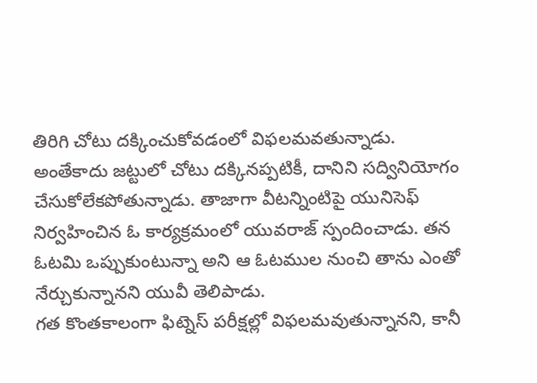తిరిగి చోటు దక్కించుకోవడంలో విఫలమవతున్నాడు.
అంతేకాదు జట్టులో చోటు దక్కినప్పటికీ, దానిని సద్వినియోగం చేసుకోలేకపోతున్నాడు. తాజాగా వీటన్నింటిపై యునిసెఫ్ నిర్వహించిన ఓ కార్యక్రమంలో యువరాజ్ స్పందించాడు. తన ఓటమి ఒప్పుకుంటున్నా అని ఆ ఓటముల నుంచి తాను ఎంతో నేర్చుకున్నానని యువీ తెలిపాడు.
గత కొంతకాలంగా ఫిట్నెస్ పరీక్షల్లో విఫలమవుతున్నానని, కానీ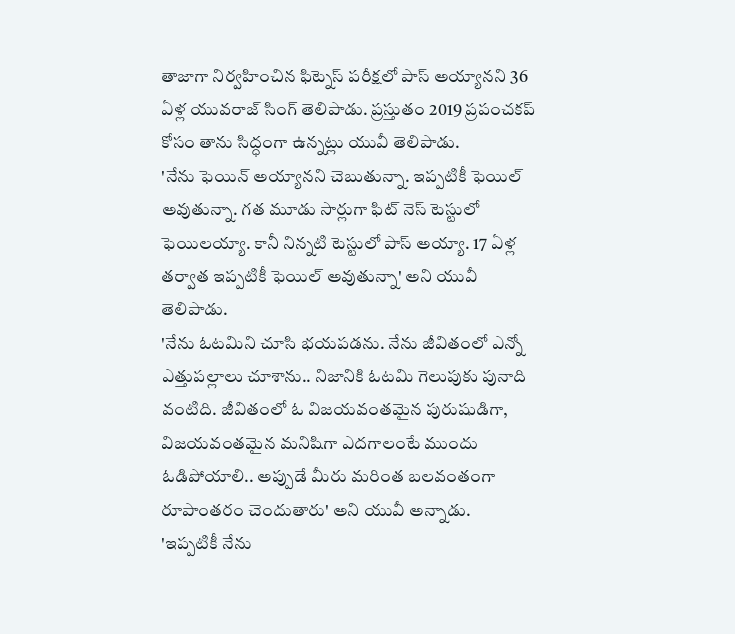తాజాగా నిర్వహించిన ఫిట్నెస్ పరీక్షలో పాస్ అయ్యానని 36 ఏళ్ల యువరాజ్ సింగ్ తెలిపాడు. ప్రస్తుతం 2019 ప్రపంచకప్ కోసం తాను సిద్ధంగా ఉన్నట్లు యువీ తెలిపాడు.
'నేను ఫెయిన్ అయ్యానని చెబుతున్నా. ఇప్పటికీ ఫెయిల్ అవుతున్నా. గత మూడు సార్లుగా ఫిట్ నెస్ టెస్టులో ఫెయిలయ్యా. కానీ నిన్నటి టెస్టులో పాస్ అయ్యా. 17 ఏళ్ల తర్వాత ఇప్పటికీ ఫెయిల్ అవుతున్నా' అని యువీ తెలిపాడు.
'నేను ఓటమిని చూసి భయపడను. నేను జీవితంలో ఎన్నో ఎత్తుపల్లాలు చూశాను.. నిజానికి ఓటమి గెలుపుకు పునాది వంటిది. జీవితంలో ఓ విజయవంతమైన పురుషుడిగా, విజయవంతమైన మనిషిగా ఎదగాలంటే ముందు ఓడిపోయాలి.. అప్పుడే మీరు మరింత బలవంతంగా రూపాంతరం చెందుతారు' అని యువీ అన్నాడు.
'ఇప్పటికీ నేను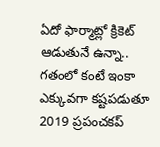ఏదో ఫార్మాట్లో క్రికెట్ ఆడుతునే ఉన్నా.. గతంలో కంటే ఇంకా ఎక్కువగా కష్టపడుతూ 2019 ప్రపంచకప్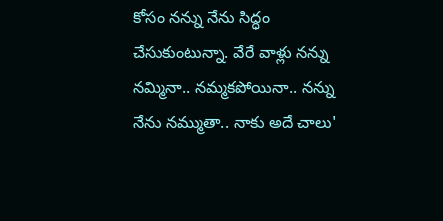కోసం నన్ను నేను సిద్ధం చేసుకుంటున్నా. వేరే వాళ్లు నన్ను నమ్మినా.. నమ్మకపోయినా.. నన్ను నేను నమ్ముతా.. నాకు అదే చాలు'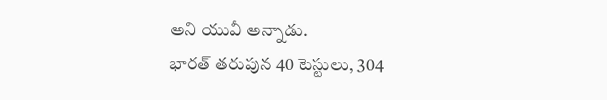అని యువీ అన్నాడు.
భారత్ తరుపున 40 టెస్టులు, 304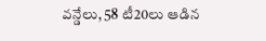వన్డేలు, 58 టీ20లు ఆడిన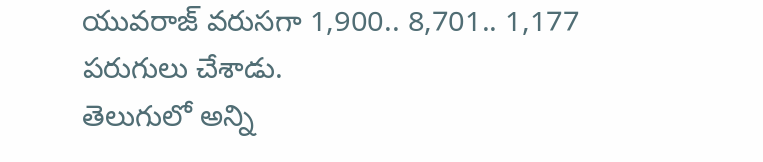యువరాజ్ వరుసగా 1,900.. 8,701.. 1,177 పరుగులు చేశాడు.
తెలుగులో అన్ని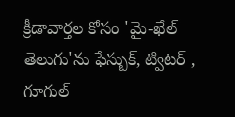క్రీడావార్తల కోసం 'మై-ఖేల్ తెలుగు'ను ఫేస్బుక్, ట్విటర్ , గూగుల్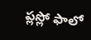ప్లస్లో ఫాలో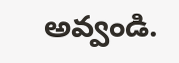అవ్వండి.